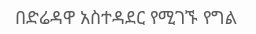በድሬዳዋ አስተዳደር የሚገኙ የግል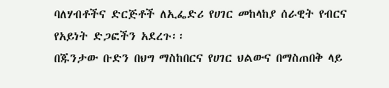ባለሃብቶችና ድርጅቶች ለኢፌድሪ የሀገር መከላከያ ሰራዊት የብርና የአይነት ድጋፎችን አደረጉ፡፡
በጁንታው ቡድን በህግ ማስከበርና የሀገር ህልውና በማስጠበቅ ላይ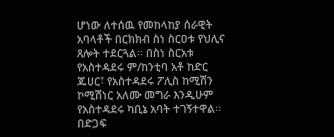ሆነው ለተሰዉ የመከላከያ ሰራዊት አባላቶች በርክክብ ስነ ስርዐቱ የህሊና ጸሎት ተደርጓል፡፡ በስነ ስርአቱ የአስተዳደሩ ም/ከንቲባ አቶ ከድር ጁሀር፣ የአስተዳደሩ ፖሊስ ከሚሽን ኮሚሽነር አለሙ መግራ እንዲሁም የአስተዳደሩ ካቢኔ አባት ተገኝተዋል፡፡ በድጋፍ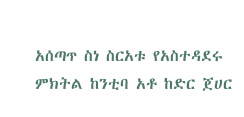አሰጣጥ ስነ ስርአቱ የአስተዳደሩ ምክትል ከንቲባ አቶ ከድር ጀሀር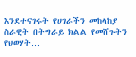እንደተናገሩት የሀገራችን መከላከያ ስራዊት በትግራይ ክልል የመሸጉትን የህወሃት…